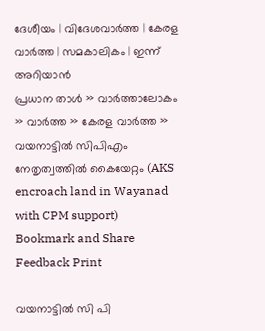ദേശീയം | വിദേശവാര്‍ത്ത | കേരള വാര്‍ത്ത | സമകാലികം | ഇന്ന് അറിയാന്‍
പ്രധാന താള്‍ » വാര്‍ത്താലോകം » വാര്‍ത്ത » കേരള വാര്‍ത്ത » വയനാട്ടില്‍ സിപിഎം നേതൃത്വത്തില്‍ കൈയേറ്റം (AKS encroach land in Wayanad with CPM support)
Bookmark and Share Feedback Print

വയനാട്ടില്‍ സി പി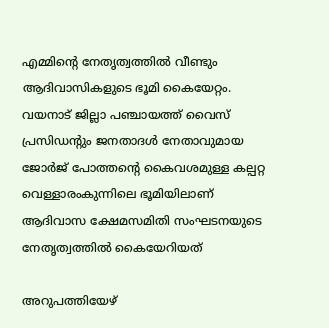എമ്മിന്‍റെ നേതൃത്വത്തില്‍ വീണ്ടും ആദിവാസികളുടെ ഭൂമി കൈയേറ്റം. വയനാട് ജില്ലാ പഞ്ചായത്ത് വൈസ് പ്രസിഡന്‍റും ജനതാദള്‍ നേതാവുമായ ജോര്‍ജ് പോത്തന്‍റെ കൈവശമുള്ള കല്പറ്റ വെള്ളാരംകുന്നിലെ ഭൂമിയിലാണ് ആദിവാസ ക്ഷേമസമിതി സംഘടനയുടെ നേതൃത്വത്തില്‍ കൈയേറിയത്

അറുപത്തിയേഴ്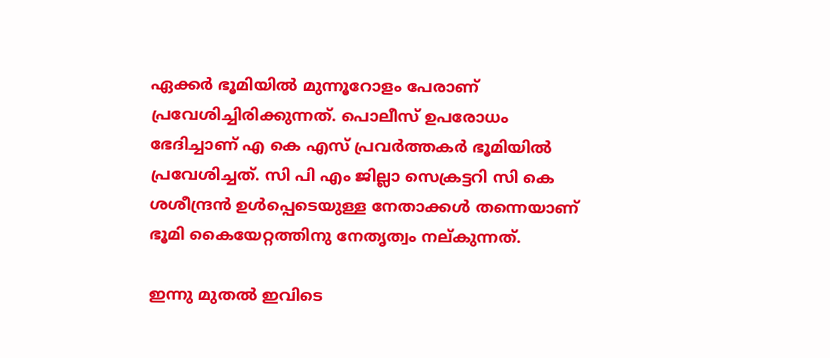ഏക്കര്‍ ഭൂമിയില്‍ മുന്നൂറോളം പേരാണ്‌ പ്രവേശിച്ചിരിക്കുന്നത്‌. പൊലീസ്‌ ഉപരോധം ഭേദിച്ചാണ്‌ എ കെ എസ് പ്രവര്‍ത്തകര്‍ ഭൂമിയില്‍ പ്രവേശിച്ചത്‌. സി പി എം ജില്ലാ സെക്രട്ടറി സി കെ ശശീന്ദ്രന്‍ ഉള്‍പ്പെടെയുള്ള നേതാക്കള്‍ തന്നെയാണ്‌ ഭൂമി കൈയേറ്റത്തിനു നേതൃത്വം നല്കുന്നത്.

ഇന്നു മുതല്‍ ഇവിടെ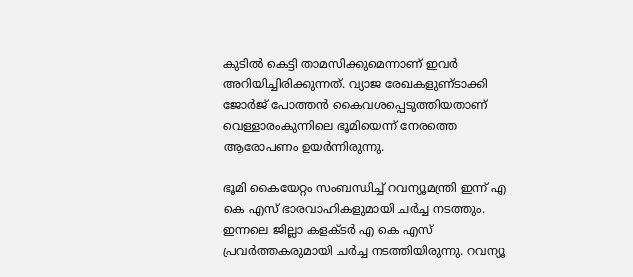കുടില്‍ കെട്ടി താമസിക്കുമെന്നാണ്‌ ഇവര്‍ അറിയിച്ചിരിക്കുന്നത്‌. വ്യാജ രേഖകളുണ്‌ടാക്കി ജോര്‍ജ്‌ പോത്തന്‍ കൈവശപ്പെടുത്തിയതാണ്‌ വെള്ളാരംകുന്നിലെ ഭൂമിയെന്ന്‌ നേരത്തെ ആരോപണം ഉയര്‍ന്നിരുന്നു.

ഭൂമി കൈയേറ്റം സംബന്ധിച്ച് റവന്യൂമന്ത്രി ഇന്ന് എ കെ എസ് ഭാരവാഹികളുമായി ചര്‍ച്ച നടത്തും. ഇന്നലെ ജില്ലാ കളക്ടര്‍ എ കെ എസ് പ്രവര്‍ത്തകരുമായി ചര്‍ച്ച നടത്തിയിരുന്നു. റവന്യൂ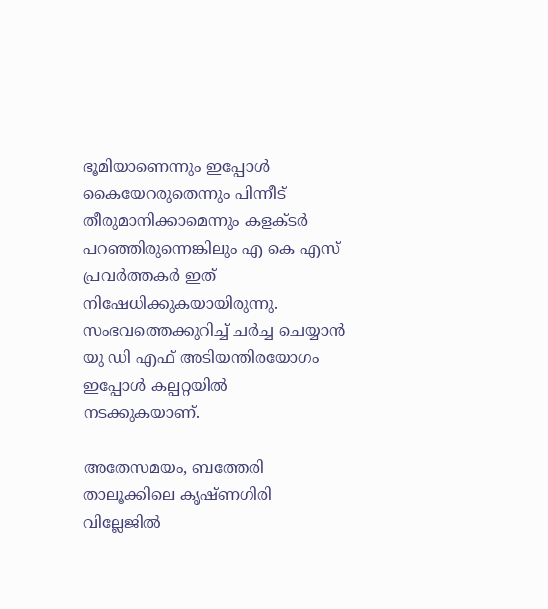ഭൂമിയാണെന്നും ഇപ്പോള്‍ കൈയേറരുതെന്നും പിന്നീട് തീരുമാനിക്കാമെന്നും കളക്ടര്‍ പറഞ്ഞിരുന്നെങ്കിലും എ കെ എസ് പ്രവര്‍ത്തകര്‍ ഇത് നിഷേധിക്കുകയായിരുന്നു. സംഭവത്തെക്കുറിച്ച് ചര്‍ച്ച ചെയ്യാന്‍ യു ഡി എഫ് അടിയന്തിരയോഗം ഇപ്പോള്‍ കല്പറ്റയില്‍ നടക്കുകയാണ്.

അതേസമയം, ബത്തേരി താലൂക്കിലെ കൃഷ്ണഗിരി വില്ലേജില്‍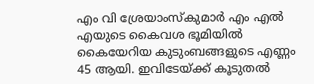എം വി ശ്രേയാംസ്‌കുമാര്‍ എം എല്‍ എയുടെ കൈവശ ഭൂമിയില്‍ കൈയേറിയ കുടുംബങ്ങളുടെ എണ്ണം 45 ആയി. ഇവിടേയ്ക്ക്‌ കൂടുതല്‍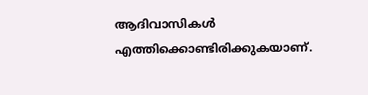ആദിവാസികള്‍ എത്തിക്കൊണ്ടിരിക്കുകയാണ്‌.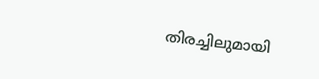തിരച്ചിലുമായി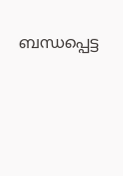ബന്ധപ്പെട്ട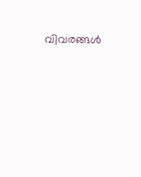വിവരങ്ങള്‍